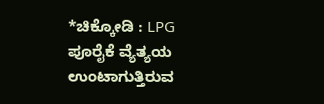*ಚಿಕ್ಕೋಡಿ : LPG ಪೂರೈಕೆ ವ್ಯೆತ್ಯಯ ಉಂಟಾಗುತ್ತಿರುವ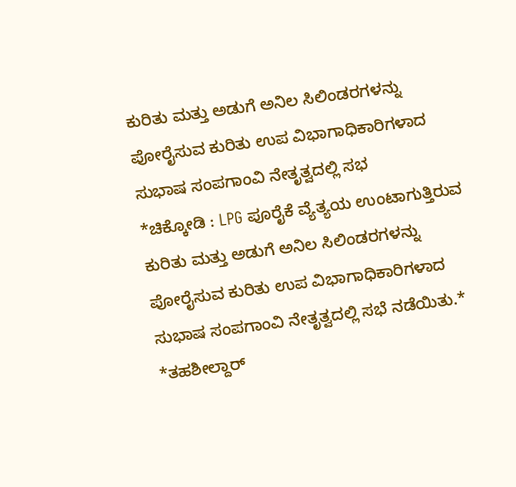ಕುರಿತು ಮತ್ತು ಅಡುಗೆ ಅನಿಲ ಸಿಲಿಂಡರಗಳನ್ನು ಪೋರೈಸುವ ಕುರಿತು ಉಪ ವಿಭಾಗಾಧಿಕಾರಿಗಳಾದ ಸುಭಾಷ ಸಂಪಗಾಂವಿ ನೇತೃತ್ವದಲ್ಲಿ ಸಭ
*ಚಿಕ್ಕೋಡಿ : LPG ಪೂರೈಕೆ ವ್ಯೆತ್ಯಯ ಉಂಟಾಗುತ್ತಿರುವ ಕುರಿತು ಮತ್ತು ಅಡುಗೆ ಅನಿಲ ಸಿಲಿಂಡರಗಳನ್ನು ಪೋರೈಸುವ ಕುರಿತು ಉಪ ವಿಭಾಗಾಧಿಕಾರಿಗಳಾದ ಸುಭಾಷ ಸಂಪಗಾಂವಿ ನೇತೃತ್ವದಲ್ಲಿ ಸಭೆ ನಡೆಯಿತು.*
*ತಹಶೀಲ್ದಾರ್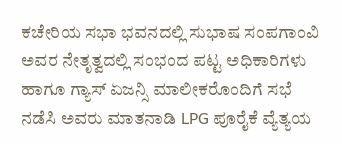ಕಚೇರಿಯ ಸಭಾ ಭವನದಲ್ಲಿ ಸುಭಾಷ ಸಂಪಗಾಂವಿ ಅವರ ನೇತೃತ್ವದಲ್ಲಿ ಸಂಭಂದ ಪಟ್ಟ ಅಧಿಕಾರಿಗಳು ಹಾಗೂ ಗ್ಯಾಸ್ ಏಜನ್ಸಿ ಮಾಲೀಕರೊಂದಿಗೆ ಸಭೆ ನಡೆಸಿ ಅವರು ಮಾತನಾಡಿ LPG ಪೂರೈಕೆ ವ್ಯೆತ್ಯಯ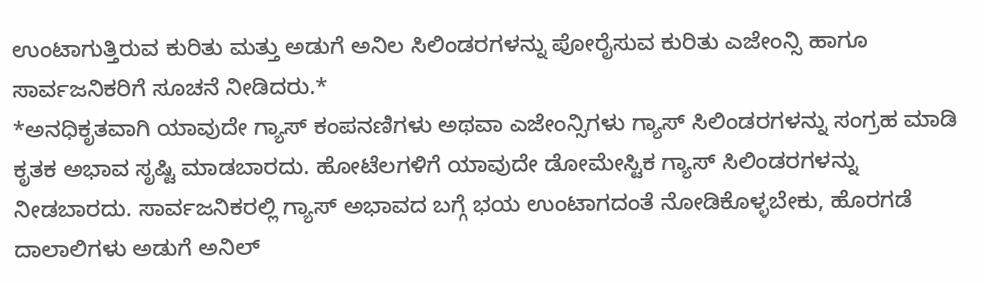ಉಂಟಾಗುತ್ತಿರುವ ಕುರಿತು ಮತ್ತು ಅಡುಗೆ ಅನಿಲ ಸಿಲಿಂಡರಗಳನ್ನು ಪೋರೈಸುವ ಕುರಿತು ಎಜೇಂನ್ಸಿ ಹಾಗೂ ಸಾರ್ವಜನಿಕರಿಗೆ ಸೂಚನೆ ನೀಡಿದರು.*
*ಅನಧಿಕೃತವಾಗಿ ಯಾವುದೇ ಗ್ಯಾಸ್ ಕಂಪನಣಿಗಳು ಅಥವಾ ಎಜೇಂನ್ಸಿಗಳು ಗ್ಯಾಸ್ ಸಿಲಿಂಡರಗಳನ್ನು ಸಂಗ್ರಹ ಮಾಡಿ ಕೃತಕ ಅಭಾವ ಸೃಷ್ಟಿ ಮಾಡಬಾರದು. ಹೋಟೆಲಗಳಿಗೆ ಯಾವುದೇ ಡೋಮೇಸ್ಟಿಕ ಗ್ಯಾಸ್ ಸಿಲಿಂಡರಗಳನ್ನು ನೀಡಬಾರದು. ಸಾರ್ವಜನಿಕರಲ್ಲಿ ಗ್ಯಾಸ್ ಅಭಾವದ ಬಗ್ಗೆ ಭಯ ಉಂಟಾಗದಂತೆ ನೋಡಿಕೊಳ್ಳಬೇಕು, ಹೊರಗಡೆ ದಾಲಾಲಿಗಳು ಅಡುಗೆ ಅನಿಲ್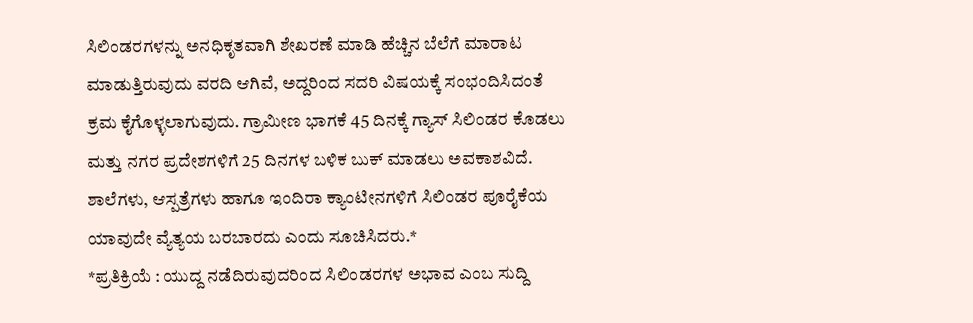ಸಿಲಿಂಡರಗಳನ್ನು ಅನಧಿಕೃತವಾಗಿ ಶೇಖರಣೆ ಮಾಡಿ ಹೆಚ್ಚಿನ ಬೆಲೆಗೆ ಮಾರಾಟ ಮಾಡುತ್ತಿರುವುದು ವರದಿ ಆಗಿವೆ, ಅದ್ದರಿಂದ ಸದರಿ ವಿಷಯಕ್ಕೆ ಸಂಭಂದಿಸಿದಂತೆ ಕ್ರಮ ಕೈಗೊಳ್ಳಲಾಗುವುದು. ಗ್ರಾಮೀಣ ಭಾಗಕೆ 45 ದಿನಕ್ಕೆ ಗ್ಯಾಸ್ ಸಿಲಿಂಡರ ಕೊಡಲು ಮತ್ತು ನಗರ ಪ್ರದೇಶಗಳಿಗೆ 25 ದಿನಗಳ ಬಳಿಕ ಬುಕ್ ಮಾಡಲು ಅವಕಾಶವಿದೆ. ಶಾಲೆಗಳು, ಆಸ್ಪತ್ರೆಗಳು ಹಾಗೂ ಇಂದಿರಾ ಕ್ಯಾಂಟೀನಗಳಿಗೆ ಸಿಲಿಂಡರ ಪೂರೈಕೆಯ ಯಾವುದೇ ವ್ಯೆತ್ಯಯ ಬರಬಾರದು ಎಂದು ಸೂಚಿಸಿದರು.*
*ಪ್ರತಿಕ್ರಿಯೆ : ಯುದ್ದ ನಡೆದಿರುವುದರಿಂದ ಸಿಲಿಂಡರಗಳ ಅಭಾವ ಎಂಬ ಸುದ್ದಿ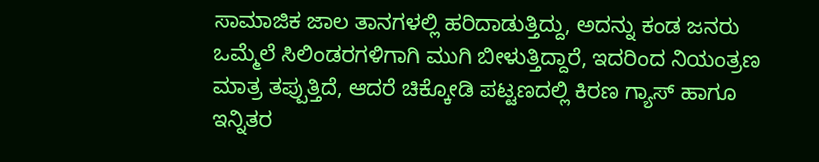ಸಾಮಾಜಿಕ ಜಾಲ ತಾನಗಳಲ್ಲಿ ಹರಿದಾಡುತ್ತಿದ್ದು, ಅದನ್ನು ಕಂಡ ಜನರು ಒಮ್ಮೆಲೆ ಸಿಲಿಂಡರಗಳಿಗಾಗಿ ಮುಗಿ ಬೀಳುತ್ತಿದ್ದಾರೆ, ಇದರಿಂದ ನಿಯಂತ್ರಣ ಮಾತ್ರ ತಪ್ಪುತ್ತಿದೆ, ಆದರೆ ಚಿಕ್ಕೋಡಿ ಪಟ್ಟಣದಲ್ಲಿ ಕಿರಣ ಗ್ಯಾಸ್ ಹಾಗೂ ಇನ್ನಿತರ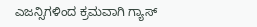ಎಜನ್ಸಿಗಳಿಂದ ಕ್ರಮವಾಗಿ ಗ್ಯಾಸ್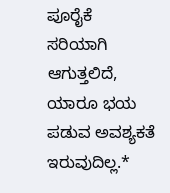ಪೂರೈಕೆ ಸರಿಯಾಗಿ ಆಗುತ್ತಲಿದೆ, ಯಾರೂ ಭಯ ಪಡುವ ಅವಶ್ಯಕತೆ ಇರುವುದಿಲ್ಲ.*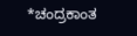*ಚಂದ್ರಕಾಂತ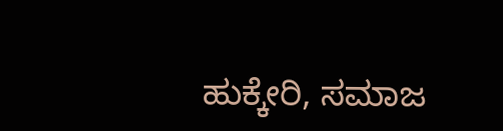ಹುಕ್ಕೇರಿ, ಸಮಾಜ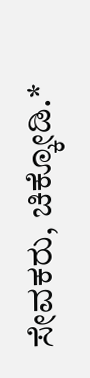ಸೇವಕರು, ಚಿಕ್ಕೋಡಿ.*